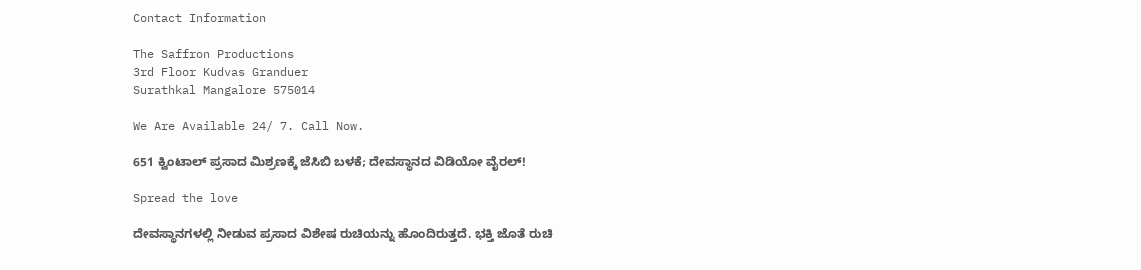Contact Information

The Saffron Productions
3rd Floor Kudvas Granduer
Surathkal Mangalore 575014

We Are Available 24/ 7. Call Now.

651 ಕ್ವಿಂಟಾಲ್ ಪ್ರಸಾದ ಮಿಶ್ರಣಕ್ಕೆ ಜೆಸಿಬಿ ಬಳಕೆ; ದೇವಸ್ಥಾನದ ವಿಡಿಯೋ ವೈರಲ್!

Spread the love

ದೇವಸ್ಥಾನಗಳಲ್ಲಿ ನೀಡುವ ಪ್ರಸಾದ ವಿಶೇಷ ರುಚಿಯನ್ನು ಹೊಂದಿರುತ್ತದೆ. ಭಕ್ತಿ ಜೊತೆ ರುಚಿ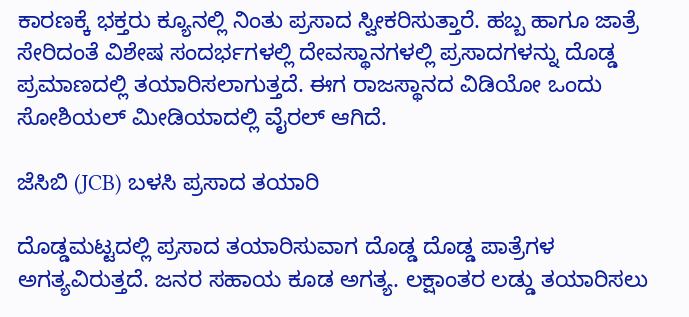ಕಾರಣಕ್ಕೆ ಭಕ್ತರು ಕ್ಯೂನಲ್ಲಿ ನಿಂತು ಪ್ರಸಾದ ಸ್ವೀಕರಿಸುತ್ತಾರೆ. ಹಬ್ಬ ಹಾಗೂ ಜಾತ್ರೆ ಸೇರಿದಂತೆ ವಿಶೇಷ ಸಂದರ್ಭಗಳಲ್ಲಿ ದೇವಸ್ಥಾನಗಳಲ್ಲಿ ಪ್ರಸಾದಗಳನ್ನು ದೊಡ್ಡ ಪ್ರಮಾಣದಲ್ಲಿ ತಯಾರಿಸಲಾಗುತ್ತದೆ. ಈಗ ರಾಜಸ್ಥಾನದ ವಿಡಿಯೋ ಒಂದು ಸೋಶಿಯಲ್ ಮೀಡಿಯಾದಲ್ಲಿ ವೈರಲ್ ಆಗಿದೆ.

ಜೆಸಿಬಿ (JCB) ಬಳಸಿ ಪ್ರಸಾದ ತಯಾರಿ

ದೊಡ್ಡಮಟ್ಟದಲ್ಲಿ ಪ್ರಸಾದ ತಯಾರಿಸುವಾಗ ದೊಡ್ಡ ದೊಡ್ಡ ಪಾತ್ರೆಗಳ ಅಗತ್ಯವಿರುತ್ತದೆ. ಜನರ ಸಹಾಯ ಕೂಡ ಅಗತ್ಯ. ಲಕ್ಷಾಂತರ ಲಡ್ಡು ತಯಾರಿಸಲು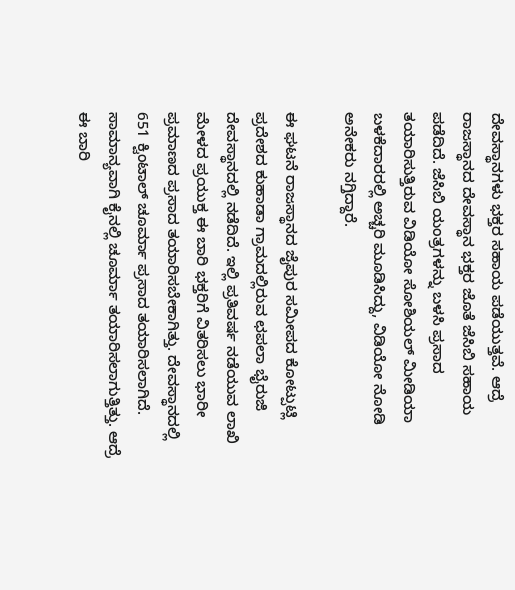ದೇವಸ್ಥಾನಗಳು ಭಕ್ತರ ಸಹಾಯ ಪಡೆಯುತ್ತವೆ. ಆದ್ರೆ ರಾಜಸ್ಥಾನದ ದೇವಸ್ಥಾನ ಭಕ್ತರ ಜೊತೆ ಜೆಸಿಬಿ ಸಹಾಯ ಪಡೆದಿದೆ. ಜೆಸಿಬಿ ಯಂತ್ರಗಳನ್ನು ಬಳಸಿ ಪ್ರಸಾದ ತಯಾರಿಸುತ್ತಿರುವ ವಿಡಿಯೋ ಸೋಶಿಯಲ್ ಮೀಡಿಯಾ ಬಳಕೆದಾರರಲ್ಲಿ ಅಚ್ಚರಿ ಮೂಡಿಸಿದ್ದು, ವಿಡಿಯೋ ನೋಡಿ ಅನೇಕರು ನಗ್ತಿದ್ದಾರೆ.

ಈ ಘಟನೆ ರಾಜಸ್ಥಾನದ ಜೈಪುರ ಸಮೀಪದ ಕೋಟ್ಪುಟ್ಲಿ ಪ್ರದೇಶದ ಕುಹಾಡಾ ಗ್ರಾಮದಲ್ಲಿರುವ ಛಪಲಾ ಭೈರುಜಿ ದೇವಸ್ಥಾನದಲ್ಲಿ ನಡೆದಿದೆ. ಇಲ್ಲಿ ಪ್ರತಿವರ್ಷ ನಡೆಯುವ ಲಾಖಿ ಮೇಳದ ಪ್ರಯುಕ್ತ ಈ ಬಾರಿ ಭಕ್ತರಿಗೆ ವಿತರಿಸಲು ಭಾರೀ ಪ್ರಮಾಣದ ಪ್ರಸಾದ ತಯಾರಿಸಬೇಕಾಗಿತ್ತು. ದೇವಸ್ಥಾನದಲ್ಲಿ 651 ಕ್ವಿಂಟಾಲ್ ಚೂರ್ಮಾ ಪ್ರಸಾದ ತಯಾರಿಸಲಾಗಿದೆ. ಸಾಮಾನ್ಯವಾಗಿ ಕೈನಲ್ಲಿ ಚೂರ್ಮಾ ತಯಾರಿಸಲಾಗುತ್ತಿತ್ತು. ಆದ್ರೆ ಈ ಬಾರಿ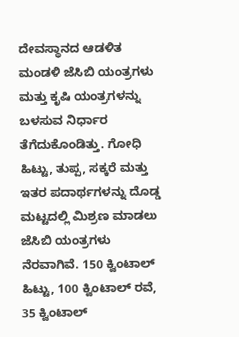ದೇವಸ್ಥಾನದ ಆಡಳಿತ ಮಂಡಳಿ ಜೆಸಿಬಿ ಯಂತ್ರಗಳು ಮತ್ತು ಕೃಷಿ ಯಂತ್ರಗಳನ್ನು ಬಳಸುವ ನಿರ್ಧಾರ ತೆಗೆದುಕೊಂಡಿತ್ತು. ಗೋಧಿ ಹಿಟ್ಟು, ತುಪ್ಪ, ಸಕ್ಕರೆ ಮತ್ತು ಇತರ ಪದಾರ್ಥಗಳನ್ನು ದೊಡ್ಡ ಮಟ್ಟದಲ್ಲಿ ಮಿಶ್ರಣ ಮಾಡಲು ಜೆಸಿಬಿ ಯಂತ್ರಗಳು ನೆರವಾಗಿವೆ. 150 ಕ್ವಿಂಟಾಲ್ ಹಿಟ್ಟು, 100 ಕ್ವಿಂಟಾಲ್ ರವೆ, 35 ಕ್ವಿಂಟಾಲ್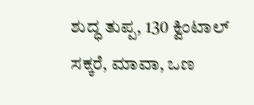ಶುದ್ಧ ತುಪ್ಪ, 130 ಕ್ವಿಂಟಾಲ್ ಸಕ್ಕರೆ, ಮಾವಾ, ಒಣ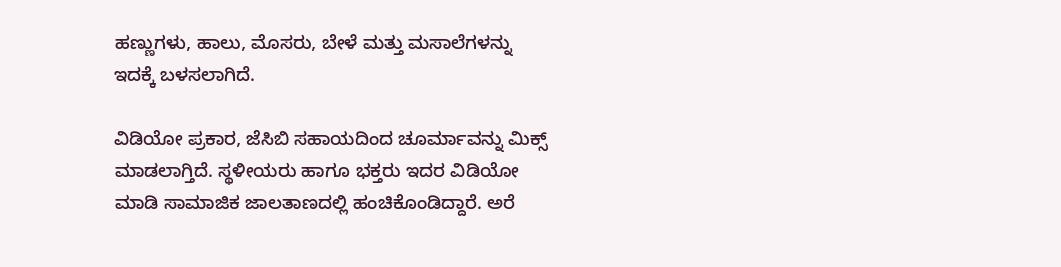ಹಣ್ಣುಗಳು, ಹಾಲು, ಮೊಸರು, ಬೇಳೆ ಮತ್ತು ಮಸಾಲೆಗಳನ್ನು ಇದಕ್ಕೆ ಬಳಸಲಾಗಿದೆ.

ವಿಡಿಯೋ ಪ್ರಕಾರ, ಜೆಸಿಬಿ ಸಹಾಯದಿಂದ ಚೂರ್ಮಾವನ್ನು ಮಿಕ್ಸ್ ಮಾಡಲಾಗ್ತಿದೆ. ಸ್ಥಳೀಯರು ಹಾಗೂ ಭಕ್ತರು ಇದರ ವಿಡಿಯೋ ಮಾಡಿ ಸಾಮಾಜಿಕ ಜಾಲತಾಣದಲ್ಲಿ ಹಂಚಿಕೊಂಡಿದ್ದಾರೆ. ಅರೆ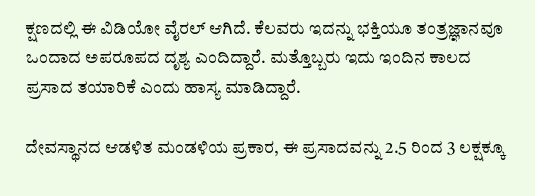ಕ್ಷಣದಲ್ಲಿ ಈ ವಿಡಿಯೋ ವೈರಲ್ ಆಗಿದೆ. ಕೆಲವರು ಇದನ್ನು ಭಕ್ತಿಯೂ ತಂತ್ರಜ್ಞಾನವೂ ಒಂದಾದ ಅಪರೂಪದ ದೃಶ್ಯ ಎಂದಿದ್ದಾರೆ. ಮತ್ತೊಬ್ಬರು ಇದು ಇಂದಿನ ಕಾಲದ ಪ್ರಸಾದ ತಯಾರಿಕೆ ಎಂದು ಹಾಸ್ಯ ಮಾಡಿದ್ದಾರೆ.

ದೇವಸ್ಥಾನದ ಆಡಳಿತ ಮಂಡಳಿಯ ಪ್ರಕಾರ, ಈ ಪ್ರಸಾದವನ್ನು 2.5 ರಿಂದ 3 ಲಕ್ಷಕ್ಕೂ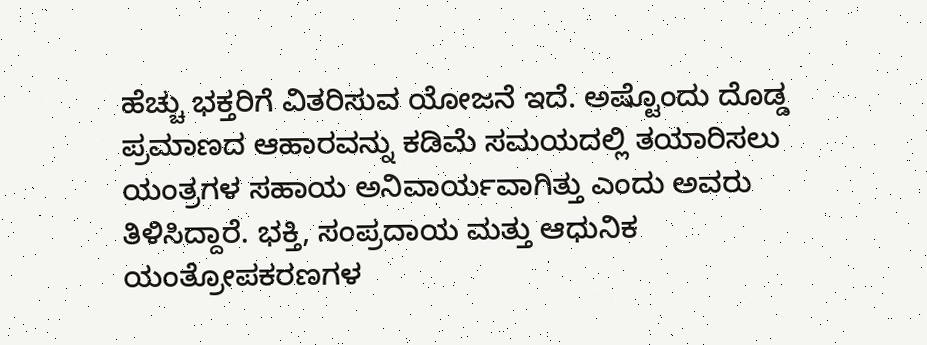ಹೆಚ್ಚು ಭಕ್ತರಿಗೆ ವಿತರಿಸುವ ಯೋಜನೆ ಇದೆ. ಅಷ್ಟೊಂದು ದೊಡ್ಡ ಪ್ರಮಾಣದ ಆಹಾರವನ್ನು ಕಡಿಮೆ ಸಮಯದಲ್ಲಿ ತಯಾರಿಸಲು ಯಂತ್ರಗಳ ಸಹಾಯ ಅನಿವಾರ್ಯವಾಗಿತ್ತು ಎಂದು ಅವರು ತಿಳಿಸಿದ್ದಾರೆ. ಭಕ್ತಿ, ಸಂಪ್ರದಾಯ ಮತ್ತು ಆಧುನಿಕ ಯಂತ್ರೋಪಕರಣಗಳ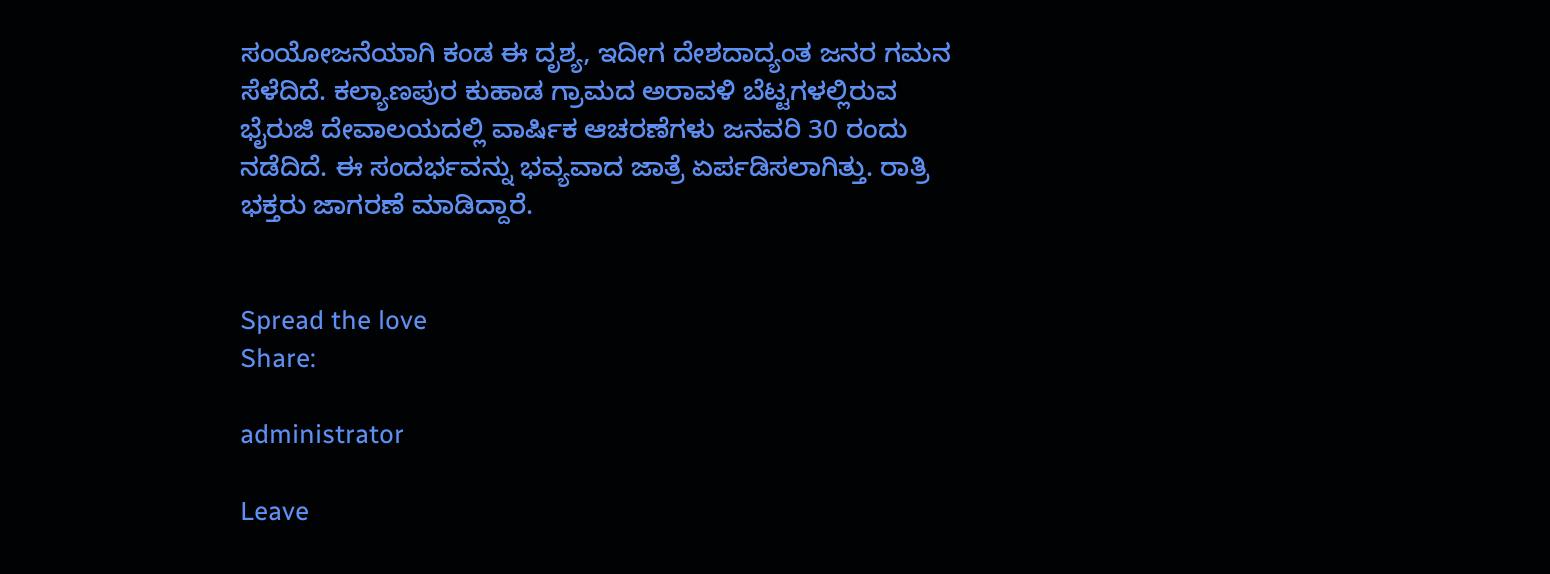ಸಂಯೋಜನೆಯಾಗಿ ಕಂಡ ಈ ದೃಶ್ಯ, ಇದೀಗ ದೇಶದಾದ್ಯಂತ ಜನರ ಗಮನ ಸೆಳೆದಿದೆ. ಕಲ್ಯಾಣಪುರ ಕುಹಾಡ ಗ್ರಾಮದ ಅರಾವಳಿ ಬೆಟ್ಟಗಳಲ್ಲಿರುವ ಭೈರುಜಿ ದೇವಾಲಯದಲ್ಲಿ ವಾರ್ಷಿಕ ಆಚರಣೆಗಳು ಜನವರಿ 30 ರಂದು ನಡೆದಿದೆ. ಈ ಸಂದರ್ಭವನ್ನು ಭವ್ಯವಾದ ಜಾತ್ರೆ ಏರ್ಪಡಿಸಲಾಗಿತ್ತು. ರಾತ್ರಿ ಭಕ್ತರು ಜಾಗರಣೆ ಮಾಡಿದ್ದಾರೆ.


Spread the love
Share:

administrator

Leave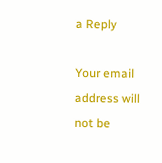a Reply

Your email address will not be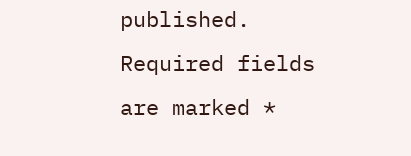published. Required fields are marked *